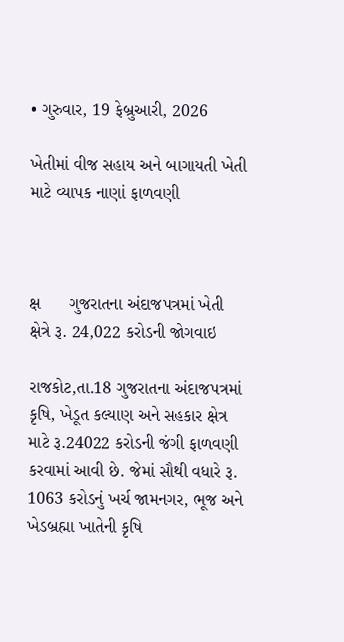• ગુરુવાર, 19 ફેબ્રુઆરી, 2026

ખેતીમાં વીજ સહાય અને બાગાયતી ખેતી માટે વ્યાપક નાણાં ફાળવણી



ક્ષ      ગુજરાતના અંદાજપત્રમાં ખેતી ક્ષેત્રે રૂ. 24,022 કરોડની જોગવાઇ

રાજકોટ,તા.18 ગુજરાતના અંદાજપત્રમાં કૃષિ, ખેડૂત કલ્યાણ અને સહકાર ક્ષેત્ર માટે રૂ.24022 કરોડની જંગી ફાળવણી કરવામાં આવી છે. જેમાં સૌથી વધારે રૂ. 1063 કરોડનું ખર્ચ જામનગર, ભૂજ અને ખેડબ્રહ્મા ખાતેની કૃષિ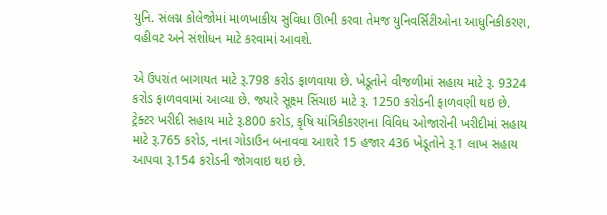યુનિ. સંલગ્ન કોલેજોમાં માળખાકીય સુવિધા ઊભી કરવા તેમજ યુનિવર્સિટીઓના આધુનિકીકરણ, વહીવટ અને સંશોધન માટે કરવામાં આવશે.

એ ઉપરાંત બાગાયત માટે રૂ.798 કરોડ ફાળવાયા છે. ખેડૂતોને વીજળીમાં સહાય માટે રૂ. 9324 કરોડ ફાળવવામાં આવ્યા છે. જ્યારે સૂક્ષ્મ સિંચાઇ માટે રૂ. 1250 કરોડની ફાળવણી થઇ છે. ટ્રેક્ટર ખરીદી સહાય માટે રૂ.800 કરોડ, કૃષિ યાંત્રિકીકરણના વિવિધ ઓજારોની ખરીદીમાં સહાય માટે રૂ.765 કરોડ, નાના ગોડાઉન બનાવવા આશરે 15 હજાર 436 ખેડૂતોને રૂ.1 લાખ સહાય આપવા રૂ.154 કરોડની જોગવાઇ થઇ છે.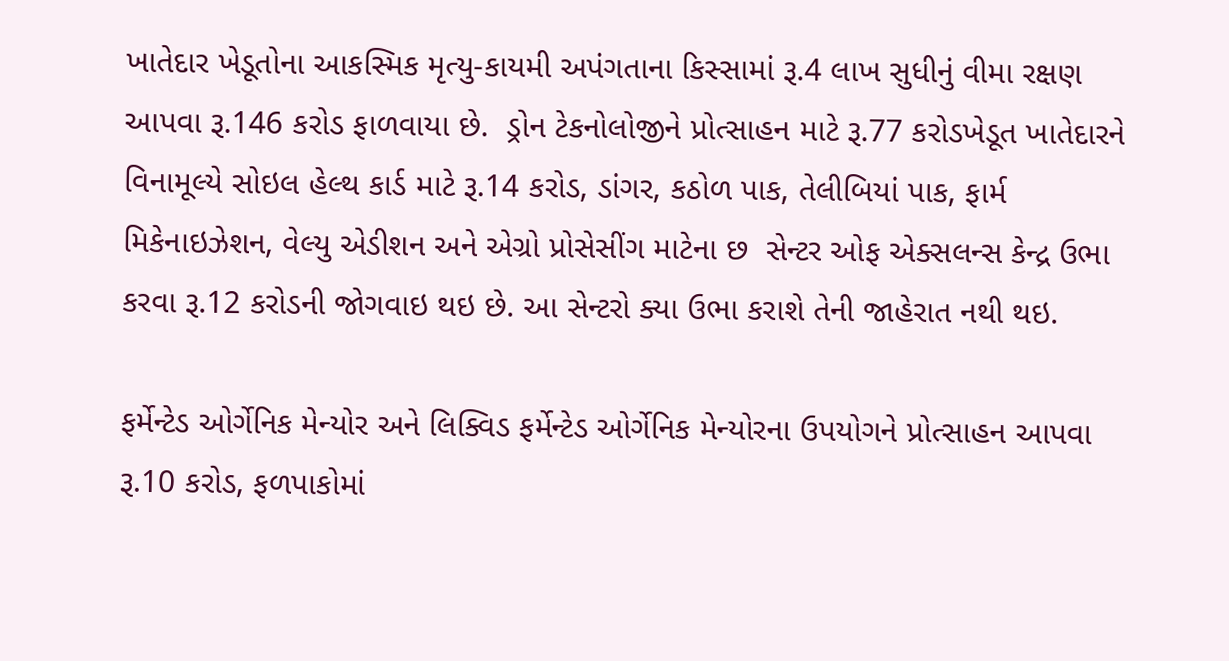ખાતેદાર ખેડૂતોના આકસ્મિક મૃત્યુ-કાયમી અપંગતાના કિસ્સામાં રૂ.4 લાખ સુધીનું વીમા રક્ષણ આપવા રૂ.146 કરોડ ફાળવાયા છે.  ડ્રોન ટેકનોલોજીને પ્રોત્સાહન માટે રૂ.77 કરોડખેડૂત ખાતેદારને વિનામૂલ્યે સોઇલ હેલ્થ કાર્ડ માટે રૂ.14 કરોડ, ડાંગર, કઠોળ પાક, તેલીબિયાં પાક, ફાર્મ મિકેનાઇઝેશન, વેલ્યુ એડીશન અને એગ્રો પ્રોસેસીંગ માટેના છ  સેન્ટર ઓફ એક્સલન્સ કેન્દ્ર ઉભા કરવા રૂ.12 કરોડની જોગવાઇ થઇ છે. આ સેન્ટરો ક્યા ઉભા કરાશે તેની જાહેરાત નથી થઇ.

ફર્મેન્ટેડ ઓર્ગેનિક મેન્યોર અને લિક્વિડ ફર્મેન્ટેડ ઓર્ગેનિક મેન્યોરના ઉપયોગને પ્રોત્સાહન આપવા રૂ.10 કરોડ, ફળપાકોમાં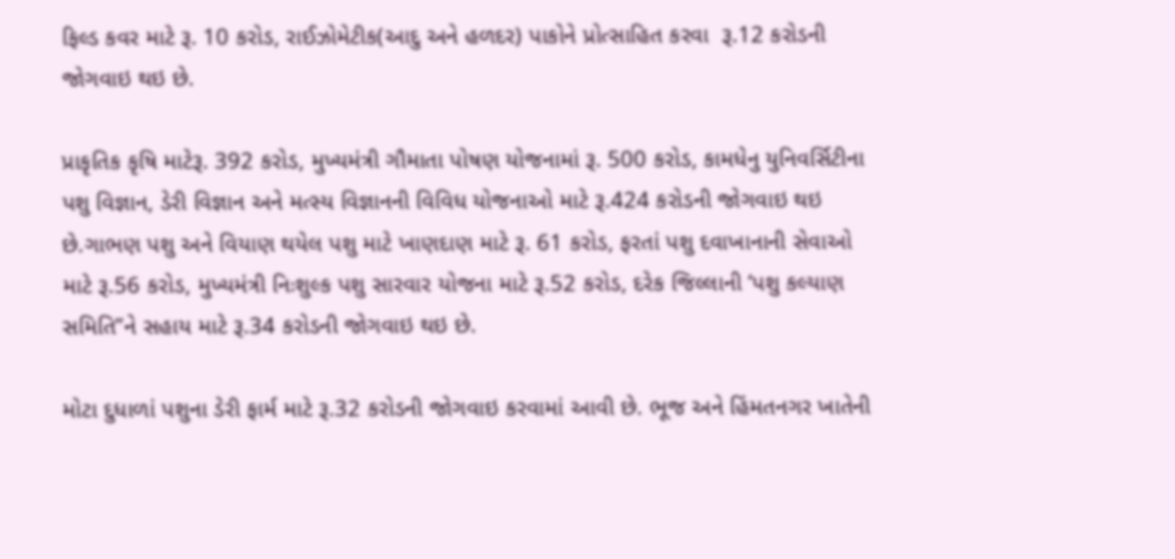ફિલ્ડ કવર માટે રૂ. 10 કરોડ, રાઈઝોમેટીક(આદુ અને હળદર) પાકોને પ્રોત્સાહિત કરવા  રૂ.12 કરોડની જોગવાઇ થઇ છે.

પ્રાકૃતિક કૃષિ માટેરૂ. 392 કરોડ, મુખ્યમંત્રી ગૌમાતા પોષણ યોજનામાં રૂ. 500 કરોડ, કામધેનુ યુનિવર્સિટીના પશુ વિજ્ઞાન, ડેરી વિજ્ઞાન અને મત્સ્ય વિજ્ઞાનની વિવિધ યોજનાઓ માટે રૂ.424 કરોડની જોગવાઇ થઇ છે.ગાભણ પશુ અને વિયાણ થયેલ પશુ માટે ખાણદાણ માટે રૂ. 61 કરોડ, ફરતાં પશુ દવાખાનાની સેવાઓ માટે રૂ.56 કરોડ, મુખ્યમંત્રી નિઃશુલ્ક પશુ સારવાર યોજના માટે રૂ.52 કરોડ, દરેક જિલ્લાની ‘પશુ કલ્યાણ સમિતિ”ને સહાય માટે રૂ.34 કરોડની જોગવાઇ થઇ છે.

મોટા દુધાળાં પશુના ડેરી ફાર્મ માટે રૂ.32 કરોડની જોગવાઇ કરવામાં આવી છે. ભૂજ અને હિંમતનગર ખાતેની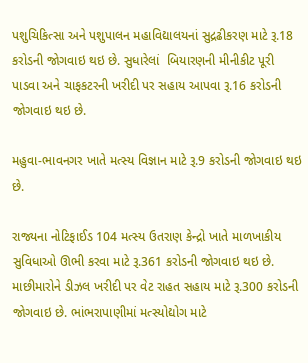પશુચિકિત્સા અને પશુપાલન મહાવિદ્યાલયનાં સુદ્રઢીકરણ માટે રૂ.18 કરોડની જોગવાઇ થઇ છે. સુધારેલાં  બિયારણની મીનીકીટ પૂરી પાડવા અને ચાફકટરની ખરીદી પર સહાય આપવા રૂ.16 કરોડની જોગવાઇ થઇ છે.

મહુવા-ભાવનગર ખાતે મત્સ્ય વિજ્ઞાન માટે રૂ.9 કરોડની જોગવાઇ થઇ છે.

રાજ્યના નોટિફાઈડ 104 મત્સ્ય ઉતરાણ કેન્દ્રો ખાતે માળખાકીય સુવિધાઓ ઊભી કરવા માટે રૂ.361 કરોડની જોગવાઇ થઇ છે. માછીમારોને ડીઝલ ખરીદી પર વેટ રાહત સહાય માટે રૂ.300 કરોડની જોગવાઇ છે. ભાંભરાપાણીમાં મત્સ્યોદ્યોગ માટે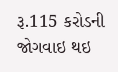રૂ.115 કરોડની જોગવાઇ થઇ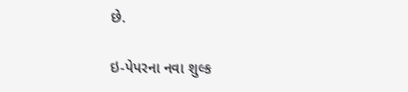છે.

ઇ-પેપરના નવા શુલ્ક